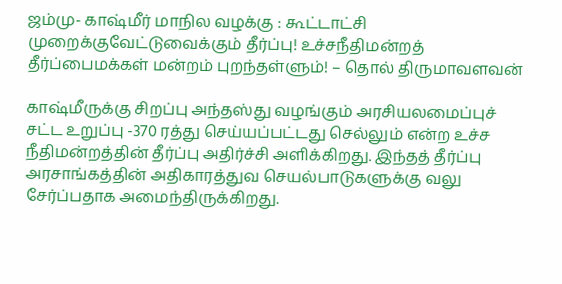ஜம்மு- காஷ்மீர் மாநில வழக்கு : கூட்டாட்சி முறைக்குவேட்டுவைக்கும் தீர்ப்பு! உச்சநீதிமன்றத் தீர்ப்பைமக்கள் மன்றம் புறந்தள்ளும்! – தொல் திருமாவளவன்

காஷ்மீருக்கு சிறப்பு அந்தஸ்து வழங்கும் அரசியலமைப்புச் சட்ட உறுப்பு -370 ரத்து செய்யப்பட்டது செல்லும் என்ற உச்ச நீதிமன்றத்தின் தீர்ப்பு அதிர்ச்சி அளிக்கிறது. இந்தத் தீர்ப்பு அரசாங்கத்தின் அதிகாரத்துவ செயல்பாடுகளுக்கு வலு சேர்ப்பதாக அமைந்திருக்கிறது.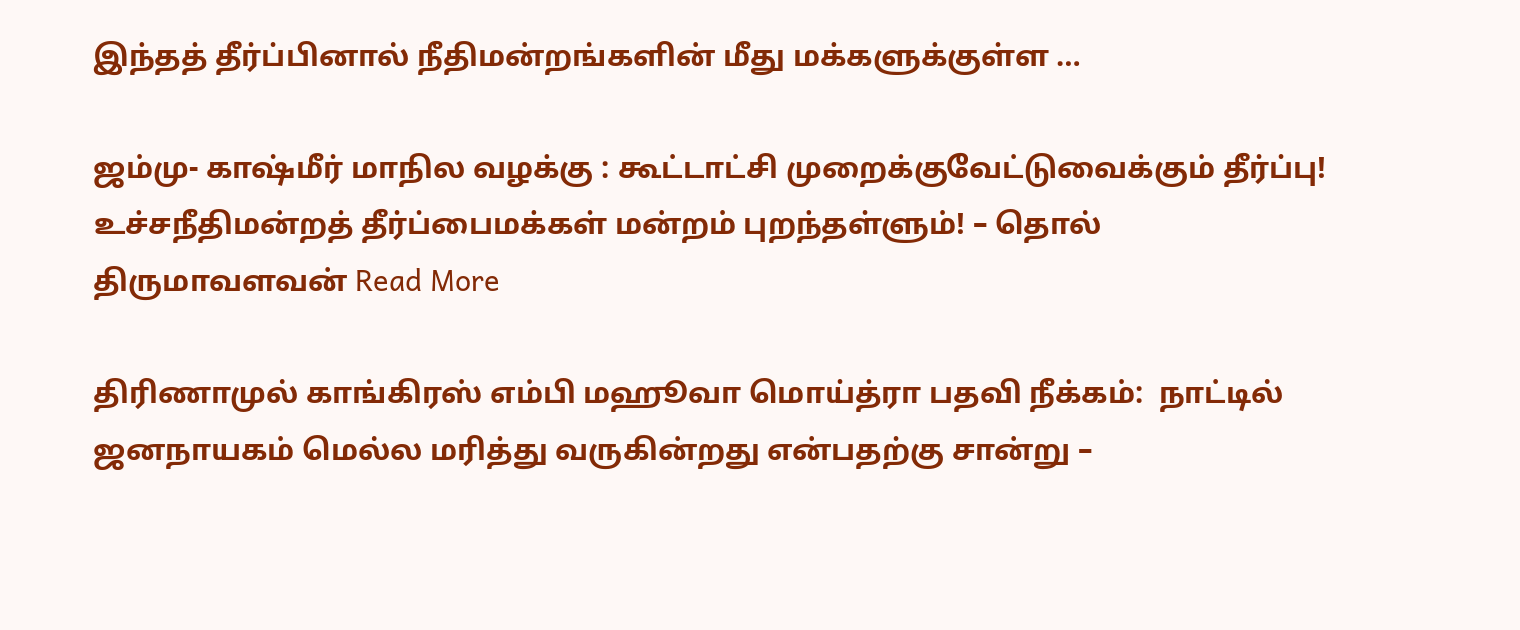இந்தத் தீர்ப்பினால் நீதிமன்றங்களின் மீது மக்களுக்குள்ள …

ஜம்மு- காஷ்மீர் மாநில வழக்கு : கூட்டாட்சி முறைக்குவேட்டுவைக்கும் தீர்ப்பு! உச்சநீதிமன்றத் தீர்ப்பைமக்கள் மன்றம் புறந்தள்ளும்! – தொல் திருமாவளவன் Read More

திரிணாமுல் காங்கிரஸ் எம்பி மஹூவா மொய்த்ரா பதவி நீக்கம்:  நாட்டில் ஜனநாயகம் மெல்ல மரித்து வருகின்றது என்பதற்கு சான்று –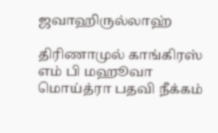ஜவாஹிருல்லாஹ்

திரிணாமுல் காங்கிரஸ் எம் பி மஹூவா மொய்த்ரா பதவி நீக்கம்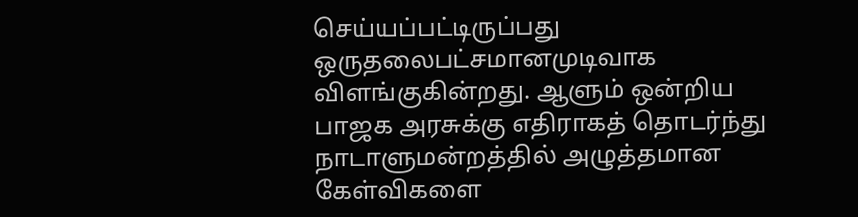செய்யப்பட்டிருப்பது ஒருதலைபட்சமானமுடிவாக விளங்குகின்றது. ஆளும் ஒன்றிய பாஜக அரசுக்கு எதிராகத் தொடர்ந்து நாடாளுமன்றத்தில் அழுத்தமான கேள்விகளை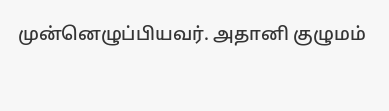முன்னெழுப்பியவர். அதானி குழுமம்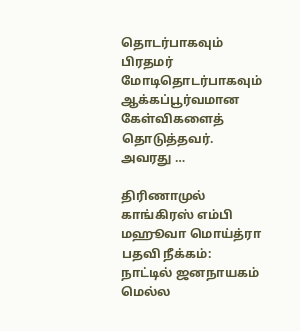தொடர்பாகவும் பிரதமர் மோடிதொடர்பாகவும் ஆக்கப்பூர்வமான கேள்விகளைத் தொடுத்தவர். அவரது …

திரிணாமுல் காங்கிரஸ் எம்பி மஹூவா மொய்த்ரா பதவி நீக்கம்:  நாட்டில் ஜனநாயகம் மெல்ல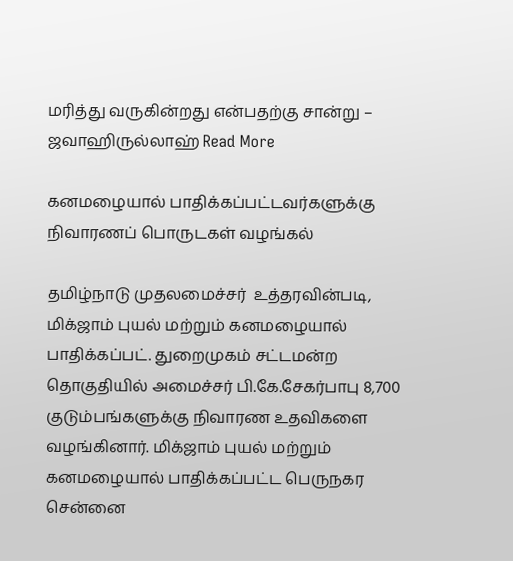மரித்து வருகின்றது என்பதற்கு சான்று – ஜவாஹிருல்லாஹ் Read More

கனமழையால் பாதிக்கப்பட்டவர்களுக்கு நிவாரணப் பொருடகள் வழங்கல்

தமிழ்நாடு முதலமைச்சர்  உத்தரவின்படி, மிக்ஜாம் புயல் மற்றும் கனமழையால் பாதிக்கப்பட். துறைமுகம் சட்டமன்ற தொகுதியில் அமைச்சர் பி.கே.சேகர்பாபு 8,700 குடும்பங்களுக்கு நிவாரண உதவிகளை வழங்கினார். மிக்ஜாம் புயல் மற்றும் கனமழையால் பாதிக்கப்பட்ட பெருநகர சென்னை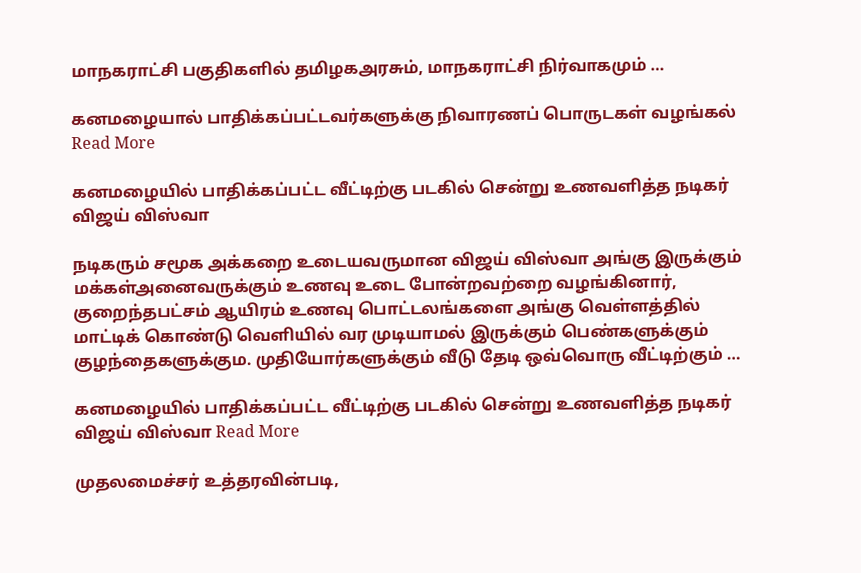மாநகராட்சி பகுதிகளில் தமிழகஅரசும், மாநகராட்சி நிர்வாகமும் …

கனமழையால் பாதிக்கப்பட்டவர்களுக்கு நிவாரணப் பொருடகள் வழங்கல் Read More

கனமழையில் பாதிக்கப்பட்ட வீட்டிற்கு படகில் சென்று உணவளித்த நடிகர் விஜய் விஸ்வா

நடிகரும் சமூக அக்கறை உடையவருமான விஜய் விஸ்வா அங்கு இருக்கும் மக்கள்அனைவருக்கும் உணவு உடை போன்றவற்றை வழங்கினார், குறைந்தபட்சம் ஆயிரம் உணவு பொட்டலங்களை அங்கு வெள்ளத்தில் மாட்டிக் கொண்டு வெளியில் வர முடியாமல் இருக்கும் பெண்களுக்கும் குழந்தைகளுக்கும. முதியோர்களுக்கும் வீடு தேடி ஒவ்வொரு வீட்டிற்கும் …

கனமழையில் பாதிக்கப்பட்ட வீட்டிற்கு படகில் சென்று உணவளித்த நடிகர் விஜய் விஸ்வா Read More

முதலமைச்சர் உத்தரவின்படி,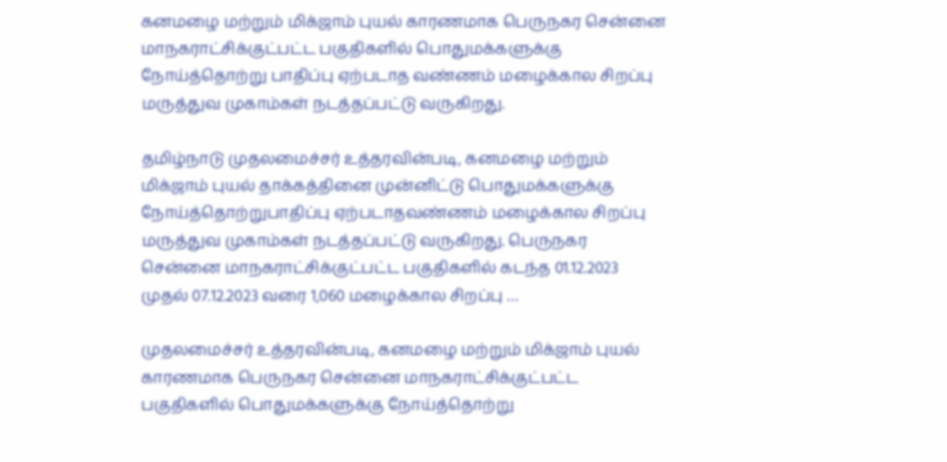கனமழை மற்றும் மிக்ஜாம் புயல் காரணமாக பெருநகர சென்னை மாநகராட்சிக்குட்பட்ட பகுதிகளில் பொதுமக்களுக்கு நோய்த்தொற்று பாதிப்பு ஏற்படாத வண்ணம் மழைக்கால சிறப்பு மருத்துவ முகாம்கள் நடத்தப்பட்டு வருகிறது.

தமிழ்நாடு முதலமைச்சர் உத்தரவின்படி, கனமழை மற்றும் மிக்ஜாம் புயல் தாக்கத்தினை முன்னிட்டு பொதுமக்களுக்கு நோய்த்தொற்றுபாதிப்பு ஏற்படாதவண்ணம் மழைக்கால சிறப்பு மருத்துவ முகாம்கள் நடத்தப்பட்டு வருகிறது. பெருநகர சென்னை மாநகராட்சிக்குட்பட்ட பகுதிகளில் கடந்த 01.12.2023 முதல் 07.12.2023 வரை 1,060 மழைக்கால சிறப்பு …

முதலமைச்சர் உத்தரவின்படி, கனமழை மற்றும் மிக்ஜாம் புயல் காரணமாக பெருநகர சென்னை மாநகராட்சிக்குட்பட்ட பகுதிகளில் பொதுமக்களுக்கு நோய்த்தொற்று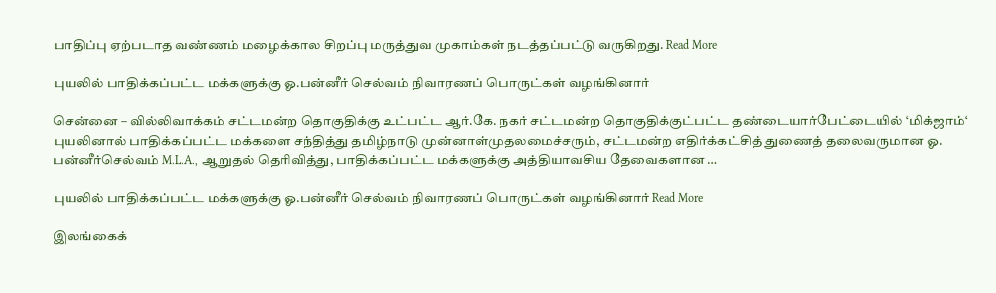பாதிப்பு ஏற்படாத வண்ணம் மழைக்கால சிறப்பு மருத்துவ முகாம்கள் நடத்தப்பட்டு வருகிறது. Read More

புயலில் பாதிக்கப்பட்ட மக்களுக்கு ஓ.பன்னீர் செல்வம் நிவாரணப் பொருட்கள் வழங்கினார்

சென்னை – வில்லிவாக்கம் சட்டமன்ற தொகுதிக்கு உட்பட்ட ஆர்.கே. நகர் சட்டமன்ற தொகுதிக்குட்பட்ட தண்டையார்பேட்டையில் ‘மிக்ஜாம்‘ புயலினால் பாதிக்கப்பட்ட மக்களை சந்தித்து தமிழ்நாடு முன்னாள்முதலமைச்சரும், சட்டமன்ற எதிர்க்கட்சித் துணைத் தலைவருமான ஓ. பன்னீர்செல்வம் M.L.A., ஆறுதல் தெரிவித்து, பாதிக்கப்பட்ட மக்களுக்கு அத்தியாவசிய தேவைகளான …

புயலில் பாதிக்கப்பட்ட மக்களுக்கு ஓ.பன்னீர் செல்வம் நிவாரணப் பொருட்கள் வழங்கினார் Read More

இலங்கைக்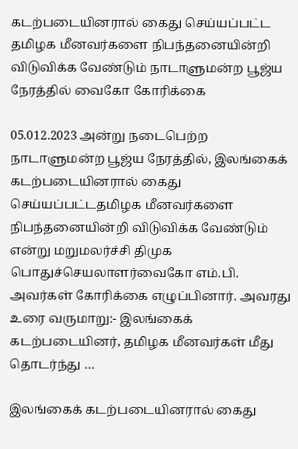கடற்படையினரால் கைது செய்யப்பட்ட தமிழக மீனவர்களை நிபந்தனையின்றி விடுவிக்க வேண்டும் நாடாளுமன்ற பூஜ்ய நேரத்தில் வைகோ கோரிக்கை

05.012.2023 அன்று நடைபெற்ற நாடாளுமன்ற பூஜ்ய நேரத்தில், இலங்கைக் கடற்படையினரால் கைது செய்யப்பட்டதமிழக மீனவர்களை நிபந்தனையின்றி விடுவிக்க வேண்டும் என்று மறுமலர்ச்சி திமுக பொதுச்செயலாளர்வைகோ எம்.பி. அவர்கள் கோரிக்கை எழுப்பினார். அவரது உரை வருமாறு:- இலங்கைக் கடற்படையினர், தமிழக மீனவர்கள் மீது தொடர்ந்து …

இலங்கைக் கடற்படையினரால் கைது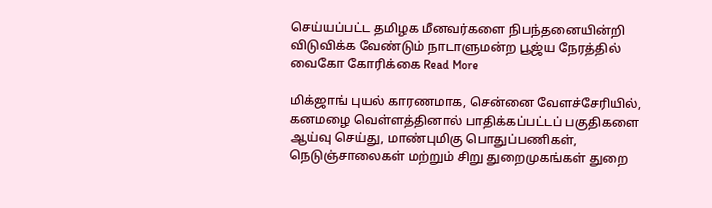செய்யப்பட்ட தமிழக மீனவர்களை நிபந்தனையின்றி விடுவிக்க வேண்டும் நாடாளுமன்ற பூஜ்ய நேரத்தில் வைகோ கோரிக்கை Read More

மிக்ஜாங் புயல் காரணமாக, சென்னை வேளச்சேரியில், கனமழை வெள்ளத்தினால் பாதிக்கப்பட்டப் பகுதிகளை ஆய்வு செய்து, மாண்புமிகு பொதுப்பணிகள், நெடுஞ்சாலைகள் மற்றும் சிறு துறைமுகங்கள் துறை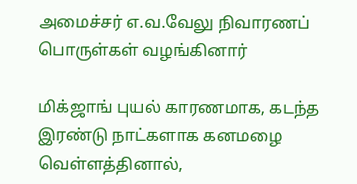அமைச்சர் எ.வ.வேலு நிவாரணப் பொருள்கள் வழங்கினார்

மிக்ஜாங் புயல் காரணமாக, கடந்த இரண்டு நாட்களாக கனமழை வெள்ளத்தினால்,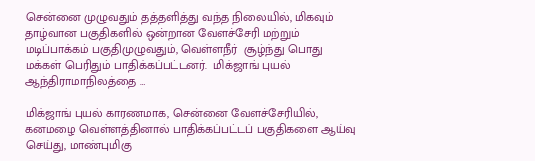சென்னை முழுவதும் தத்தளித்து வந்த நிலையில், மிகவும் தாழ்வான பகுதிகளில் ஒன்றான வேளச்சேரி மற்றும் மடிப்பாக்கம் பகுதிமுழுவதும், வெள்ளநீர்  சூழ்ந்து பொது மக்கள் பெரிதும் பாதிக்கப்பட்டனர்.  மிக்ஜாங் புயல் ஆந்திராமாநிலத்தை …

மிக்ஜாங் புயல் காரணமாக, சென்னை வேளச்சேரியில், கனமழை வெள்ளத்தினால் பாதிக்கப்பட்டப் பகுதிகளை ஆய்வு செய்து, மாண்புமிகு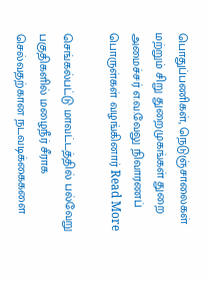பொதுப்பணிகள், நெடுஞ்சாலைகள் மற்றும் சிறு துறைமுகங்கள் துறை அமைச்சர் எ.வ.வேலு நிவாரணப் பொருள்கள் வழங்கினார் Read More

செங்கல்பட்டு மாவட்டத்தில் பல்வேறு பகுதிகளில் மழைநீர் சீராக செல்வதற்கான நடவடிக்கைகளை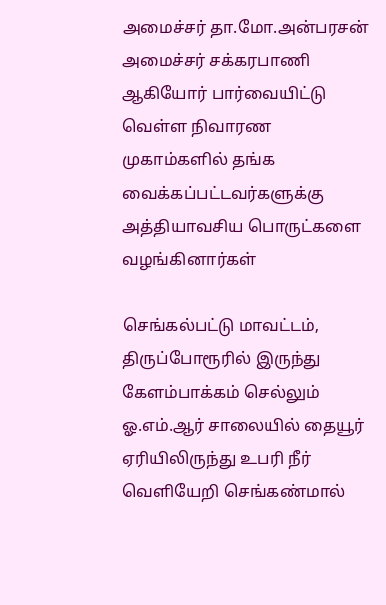அமைச்சர் தா.மோ.அன்பரசன் அமைச்சர் சக்கரபாணி ஆகியோர் பார்வையிட்டு வெள்ள நிவாரண முகாம்களில் தங்க வைக்கப்பட்டவர்களுக்கு அத்தியாவசிய பொருட்களை வழங்கினார்கள்

செங்கல்பட்டு மாவட்டம், திருப்போரூரில் இருந்து கேளம்பாக்கம் செல்லும் ஓ.எம்.ஆர் சாலையில் தையூர் ஏரியிலிருந்து உபரி நீர் வெளியேறி செங்கண்மால்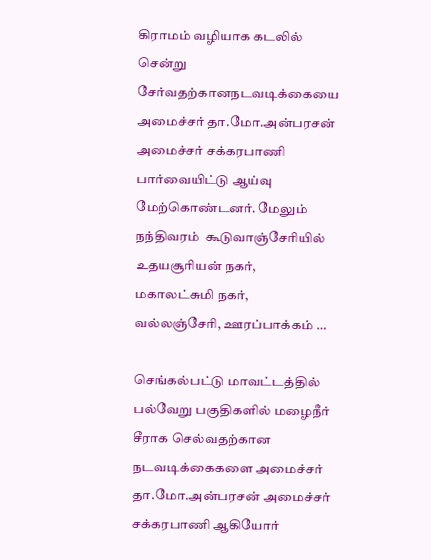கிராமம் வழியாக கடலில் சென்று சேர்வதற்கானநடவடிக்கையை அமைச்சர் தா.மோ.அன்பரசன் அமைச்சர் சக்கரபாணி பார்வையிட்டு ஆய்வு மேற்கொண்டனர். மேலும் நந்திவரம்  கூடுவாஞ்சேரியில் உதயசூரியன் நகர், மகாலட்சுமி நகர், வல்லஞ்சேரி, ஊரப்பாக்கம் …

செங்கல்பட்டு மாவட்டத்தில் பல்வேறு பகுதிகளில் மழைநீர் சீராக செல்வதற்கான நடவடிக்கைகளை அமைச்சர் தா.மோ.அன்பரசன் அமைச்சர் சக்கரபாணி ஆகியோர்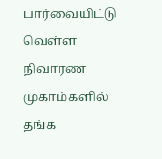பார்வையிட்டு வெள்ள நிவாரண முகாம்களில் தங்க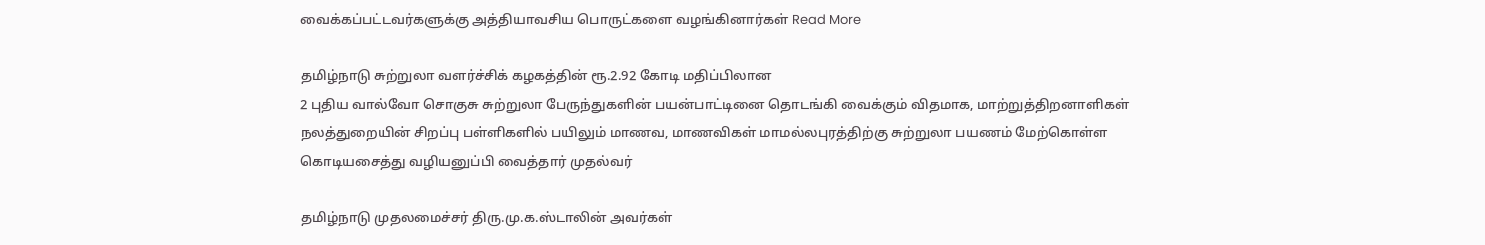வைக்கப்பட்டவர்களுக்கு அத்தியாவசிய பொருட்களை வழங்கினார்கள் Read More

தமிழ்நாடு சுற்றுலா வளர்ச்சிக் கழகத்தின் ரூ.2.92 கோடி மதிப்பிலான
2 புதிய வால்வோ சொகுசு சுற்றுலா பேருந்துகளின் பயன்பாட்டினை தொடங்கி வைக்கும் விதமாக, மாற்றுத்திறனாளிகள் நலத்துறையின் சிறப்பு பள்ளிகளில் பயிலும் மாணவ, மாணவிகள் மாமல்லபுரத்திற்கு சுற்றுலா பயணம் மேற்கொள்ள கொடியசைத்து வழியனுப்பி வைத்தார் முதல்வர்

தமிழ்நாடு முதலமைச்சர் திரு.மு.க.ஸ்டாலின் அவர்கள்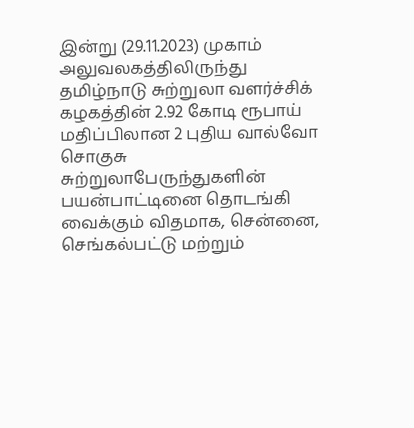இன்று (29.11.2023) முகாம் அலுவலகத்திலிருந்து தமிழ்நாடு சுற்றுலா வளர்ச்சிக் கழகத்தின் 2.92 கோடி ரூபாய் மதிப்பிலான 2 புதிய வால்வோ சொகுசு சுற்றுலாபேருந்துகளின் பயன்பாட்டினை தொடங்கி வைக்கும் விதமாக, சென்னை, செங்கல்பட்டு மற்றும்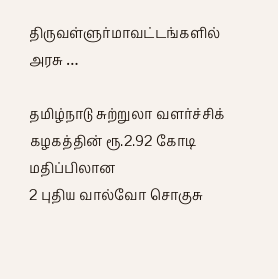திருவள்ளுர்மாவட்டங்களில் அரசு …

தமிழ்நாடு சுற்றுலா வளர்ச்சிக் கழகத்தின் ரூ.2.92 கோடி மதிப்பிலான
2 புதிய வால்வோ சொகுசு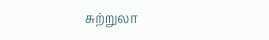சுற்றுலா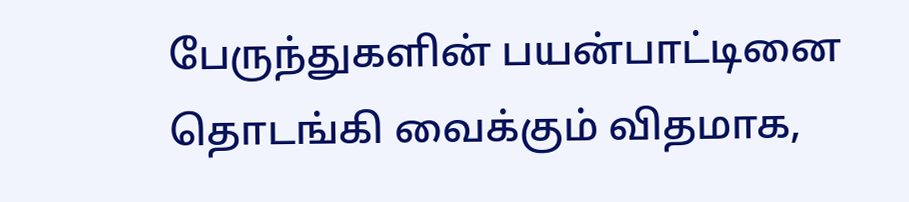பேருந்துகளின் பயன்பாட்டினை தொடங்கி வைக்கும் விதமாக,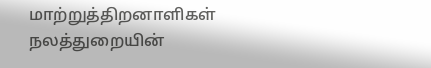மாற்றுத்திறனாளிகள் நலத்துறையின்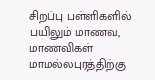சிறப்பு பள்ளிகளில் பயிலும் மாணவ, மாணவிகள் மாமல்லபுரத்திற்கு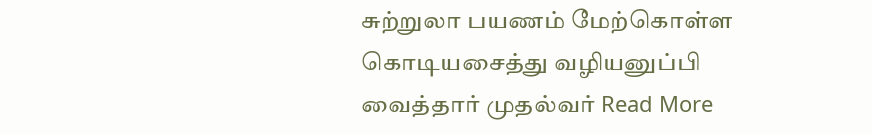சுற்றுலா பயணம் மேற்கொள்ள கொடியசைத்து வழியனுப்பி வைத்தார் முதல்வர் Read More